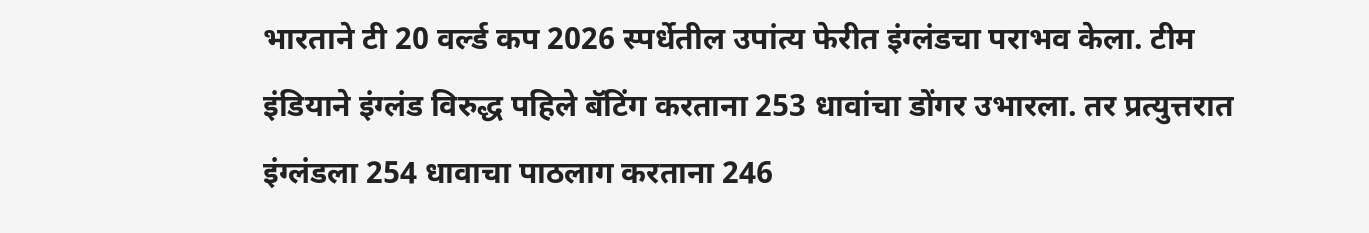भारताने टी 20 वर्ल्ड कप 2026 स्पर्धेतील उपांत्य फेरीत इंग्लंडचा पराभव केला. टीम इंडियाने इंग्लंड विरुद्ध पहिले बॅटिंग करताना 253 धावांचा डोंगर उभारला. तर प्रत्युत्तरात इंग्लंडला 254 धावाचा पाठलाग करताना 246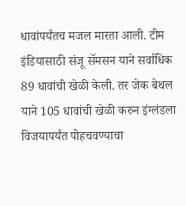धावांपर्यंतच मजल मारता आली. टीम इंडियासाठी संजू सॅमसन याने सर्वाधिक 89 धावांची खेळी केली. तर जेक बेथल याने 105 धावांची खेळी करुन इंग्लंडला विजयापर्यंत पोहचवण्याचा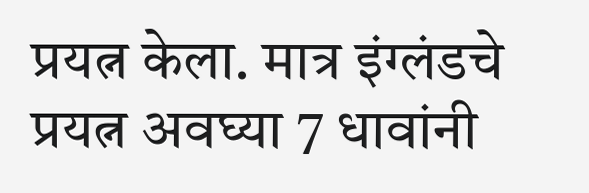प्रयत्न केला. मात्र इंग्लंडचे प्रयत्न अवघ्या 7 धावांनी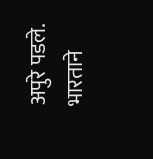अपुरे पडले. भारताने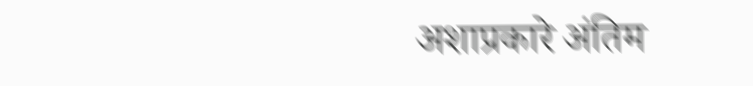अशाप्रकारे अंतिम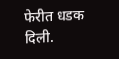फेरीत धडक दिली.